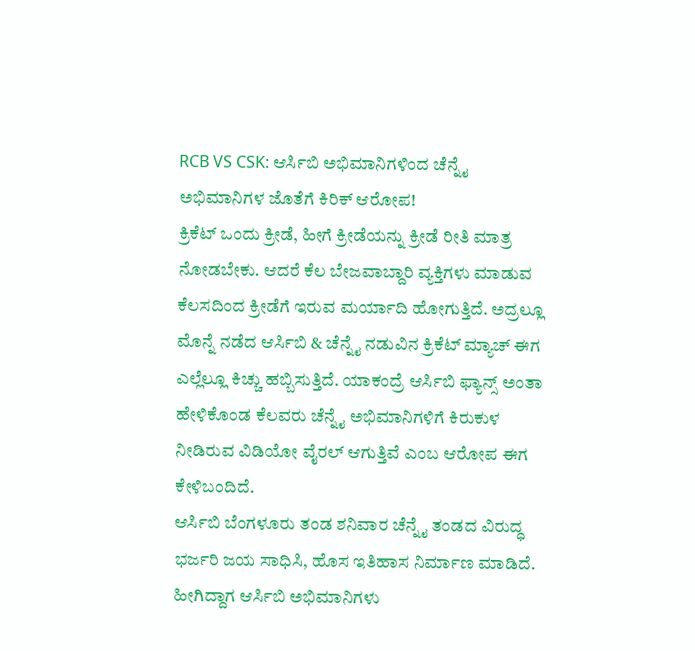RCB VS CSK: ಆರ್ಸಿಬಿ ಅಭಿಮಾನಿಗಳಿಂದ ಚೆನ್ನೈ ಅಭಿಮಾನಿಗಳ ಜೊತೆಗೆ ಕಿರಿಕ್ ಆರೋಪ!
ಕ್ರಿಕೆಟ್ ಒಂದು ಕ್ರೀಡೆ, ಹೀಗೆ ಕ್ರೀಡೆಯನ್ನು ಕ್ರೀಡೆ ರೀತಿ ಮಾತ್ರ ನೋಡಬೇಕು. ಆದರೆ ಕೆಲ ಬೇಜವಾಬ್ದಾರಿ ವ್ಯಕ್ತಿಗಳು ಮಾಡುವ ಕೆಲಸದಿಂದ ಕ್ರೀಡೆಗೆ ಇರುವ ಮರ್ಯಾದಿ ಹೋಗುತ್ತಿದೆ. ಅದ್ರಲ್ಲೂ ಮೊನ್ನೆ ನಡೆದ ಆರ್ಸಿಬಿ & ಚೆನ್ನೈ ನಡುವಿನ ಕ್ರಿಕೆಟ್ ಮ್ಯಾಚ್ ಈಗ ಎಲ್ಲೆಲ್ಲೂ ಕಿಚ್ಚು ಹಬ್ಬಿಸುತ್ತಿದೆ. ಯಾಕಂದ್ರೆ ಆರ್ಸಿಬಿ ಫ್ಯಾನ್ಸ್ ಅಂತಾ ಹೇಳಿಕೊಂಡ ಕೆಲವರು ಚೆನ್ನೈ ಅಭಿಮಾನಿಗಳಿಗೆ ಕಿರುಕುಳ ನೀಡಿರುವ ವಿಡಿಯೋ ವೈರಲ್ ಆಗುತ್ತಿವೆ ಎಂಬ ಆರೋಪ ಈಗ ಕೇಳಿಬಂದಿದೆ.
ಆರ್ಸಿಬಿ ಬೆಂಗಳೂರು ತಂಡ ಶನಿವಾರ ಚೆನ್ನೈ ತಂಡದ ವಿರುದ್ಧ ಭರ್ಜರಿ ಜಯ ಸಾಧಿಸಿ, ಹೊಸ ಇತಿಹಾಸ ನಿರ್ಮಾಣ ಮಾಡಿದೆ. ಹೀಗಿದ್ದಾಗ ಆರ್ಸಿಬಿ ಅಭಿಮಾನಿಗಳು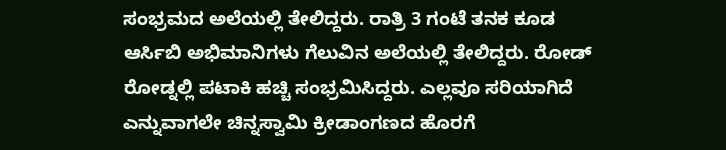ಸಂಭ್ರಮದ ಅಲೆಯಲ್ಲಿ ತೇಲಿದ್ದರು. ರಾತ್ರಿ 3 ಗಂಟೆ ತನಕ ಕೂಡ ಆರ್ಸಿಬಿ ಅಭಿಮಾನಿಗಳು ಗೆಲುವಿನ ಅಲೆಯಲ್ಲಿ ತೇಲಿದ್ದರು. ರೋಡ್ ರೋಡ್ನಲ್ಲಿ ಪಟಾಕಿ ಹಚ್ಚಿ ಸಂಭ್ರಮಿಸಿದ್ದರು. ಎಲ್ಲವೂ ಸರಿಯಾಗಿದೆ ಎನ್ನುವಾಗಲೇ ಚಿನ್ನಸ್ವಾಮಿ ಕ್ರೀಡಾಂಗಣದ ಹೊರಗೆ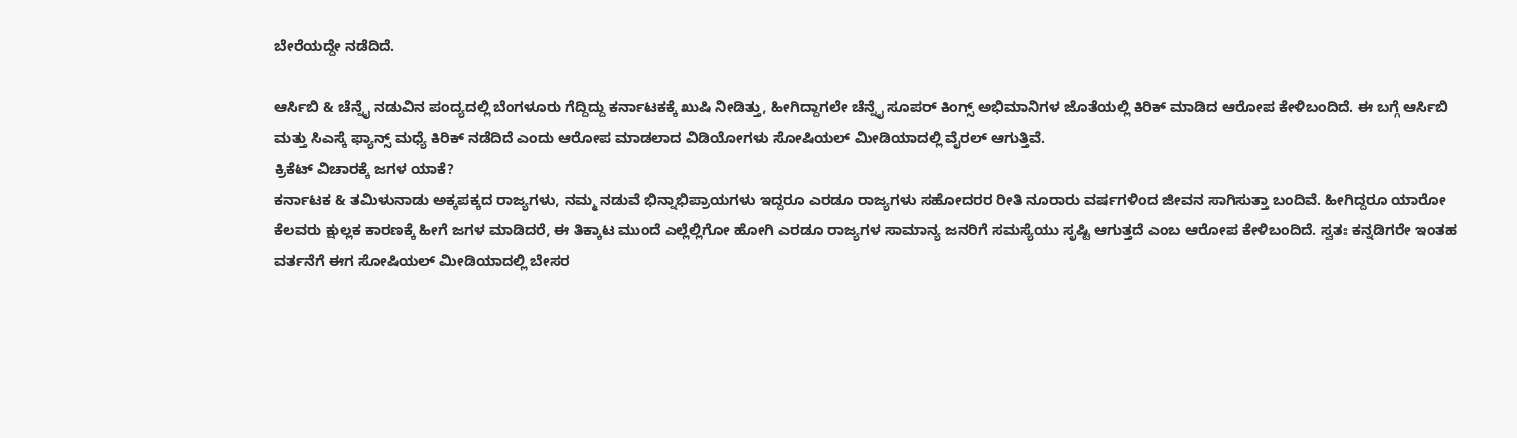ಬೇರೆಯದ್ದೇ ನಡೆದಿದೆ.

ಆರ್ಸಿಬಿ & ಚೆನ್ನೈ ನಡುವಿನ ಪಂದ್ಯದಲ್ಲಿ ಬೆಂಗಳೂರು ಗೆದ್ದಿದ್ದು ಕರ್ನಾಟಕಕ್ಕೆ ಖುಷಿ ನೀಡಿತ್ತು, ಹೀಗಿದ್ದಾಗಲೇ ಚೆನ್ನೈ ಸೂಪರ್ ಕಿಂಗ್ಸ್ ಅಭಿಮಾನಿಗಳ ಜೊತೆಯಲ್ಲಿ ಕಿರಿಕ್ ಮಾಡಿದ ಆರೋಪ ಕೇಳಿಬಂದಿದೆ. ಈ ಬಗ್ಗೆ ಆರ್ಸಿಬಿ ಮತ್ತು ಸಿಎಸ್ಕೆ ಫ್ಯಾನ್ಸ್ ಮಧ್ಯೆ ಕಿರಿಕ್ ನಡೆದಿದೆ ಎಂದು ಆರೋಪ ಮಾಡಲಾದ ವಿಡಿಯೋಗಳು ಸೋಷಿಯಲ್ ಮೀಡಿಯಾದಲ್ಲಿ ವೈರಲ್ ಆಗುತ್ತಿವೆ.
ಕ್ರಿಕೆಟ್ ವಿಚಾರಕ್ಕೆ ಜಗಳ ಯಾಕೆ?
ಕರ್ನಾಟಕ & ತಮಿಳುನಾಡು ಅಕ್ಕಪಕ್ಕದ ರಾಜ್ಯಗಳು, ನಮ್ಮ ನಡುವೆ ಭಿನ್ನಾಭಿಪ್ರಾಯಗಳು ಇದ್ದರೂ ಎರಡೂ ರಾಜ್ಯಗಳು ಸಹೋದರರ ರೀತಿ ನೂರಾರು ವರ್ಷಗಳಿಂದ ಜೀವನ ಸಾಗಿಸುತ್ತಾ ಬಂದಿವೆ. ಹೀಗಿದ್ದರೂ ಯಾರೋ ಕೆಲವರು ಕ್ಷುಲ್ಲಕ ಕಾರಣಕ್ಕೆ ಹೀಗೆ ಜಗಳ ಮಾಡಿದರೆ, ಈ ತಿಕ್ಕಾಟ ಮುಂದೆ ಎಲ್ಲೆಲ್ಲಿಗೋ ಹೋಗಿ ಎರಡೂ ರಾಜ್ಯಗಳ ಸಾಮಾನ್ಯ ಜನರಿಗೆ ಸಮಸ್ಯೆಯು ಸೃಷ್ಟಿ ಆಗುತ್ತದೆ ಎಂಬ ಆರೋಪ ಕೇಳಿಬಂದಿದೆ. ಸ್ವತಃ ಕನ್ನಡಿಗರೇ ಇಂತಹ ವರ್ತನೆಗೆ ಈಗ ಸೋಷಿಯಲ್ ಮೀಡಿಯಾದಲ್ಲಿ ಬೇಸರ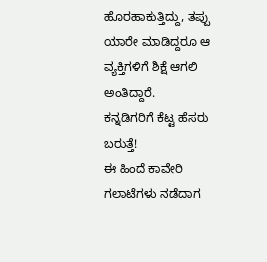ಹೊರಹಾಕುತ್ತಿದ್ದು, ತಪ್ಪು ಯಾರೇ ಮಾಡಿದ್ದರೂ ಆ ವ್ಯಕ್ತಿಗಳಿಗೆ ಶಿಕ್ಷೆ ಆಗಲಿ ಅಂತಿದ್ದಾರೆ.
ಕನ್ನಡಿಗರಿಗೆ ಕೆಟ್ಟ ಹೆಸರು ಬರುತ್ತೆ!
ಈ ಹಿಂದೆ ಕಾವೇರಿ ಗಲಾಟೆಗಳು ನಡೆದಾಗ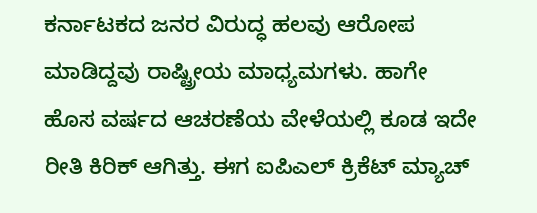ಕರ್ನಾಟಕದ ಜನರ ವಿರುದ್ಧ ಹಲವು ಆರೋಪ ಮಾಡಿದ್ದವು ರಾಷ್ಟ್ರೀಯ ಮಾಧ್ಯಮಗಳು. ಹಾಗೇ ಹೊಸ ವರ್ಷದ ಆಚರಣೆಯ ವೇಳೆಯಲ್ಲಿ ಕೂಡ ಇದೇ ರೀತಿ ಕಿರಿಕ್ ಆಗಿತ್ತು. ಈಗ ಐಪಿಎಲ್ ಕ್ರಿಕೆಟ್ ಮ್ಯಾಚ್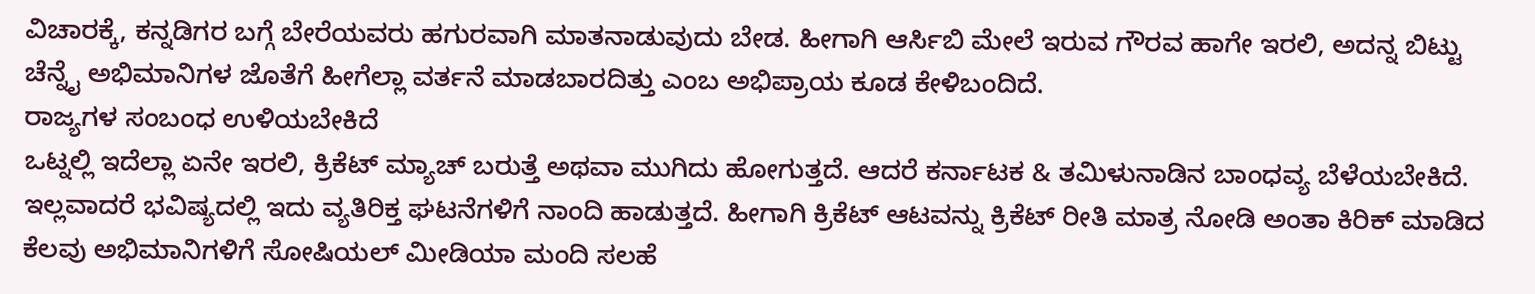ವಿಚಾರಕ್ಕೆ, ಕನ್ನಡಿಗರ ಬಗ್ಗೆ ಬೇರೆಯವರು ಹಗುರವಾಗಿ ಮಾತನಾಡುವುದು ಬೇಡ. ಹೀಗಾಗಿ ಆರ್ಸಿಬಿ ಮೇಲೆ ಇರುವ ಗೌರವ ಹಾಗೇ ಇರಲಿ, ಅದನ್ನ ಬಿಟ್ಟು ಚೆನ್ನೈ ಅಭಿಮಾನಿಗಳ ಜೊತೆಗೆ ಹೀಗೆಲ್ಲಾ ವರ್ತನೆ ಮಾಡಬಾರದಿತ್ತು ಎಂಬ ಅಭಿಪ್ರಾಯ ಕೂಡ ಕೇಳಿಬಂದಿದೆ.
ರಾಜ್ಯಗಳ ಸಂಬಂಧ ಉಳಿಯಬೇಕಿದೆ
ಒಟ್ನಲ್ಲಿ ಇದೆಲ್ಲಾ ಏನೇ ಇರಲಿ, ಕ್ರಿಕೆಟ್ ಮ್ಯಾಚ್ ಬರುತ್ತೆ ಅಥವಾ ಮುಗಿದು ಹೋಗುತ್ತದೆ. ಆದರೆ ಕರ್ನಾಟಕ & ತಮಿಳುನಾಡಿನ ಬಾಂಧವ್ಯ ಬೆಳೆಯಬೇಕಿದೆ. ಇಲ್ಲವಾದರೆ ಭವಿಷ್ಯದಲ್ಲಿ ಇದು ವ್ಯತಿರಿಕ್ತ ಘಟನೆಗಳಿಗೆ ನಾಂದಿ ಹಾಡುತ್ತದೆ. ಹೀಗಾಗಿ ಕ್ರಿಕೆಟ್ ಆಟವನ್ನು ಕ್ರಿಕೆಟ್ ರೀತಿ ಮಾತ್ರ ನೋಡಿ ಅಂತಾ ಕಿರಿಕ್ ಮಾಡಿದ ಕೆಲವು ಅಭಿಮಾನಿಗಳಿಗೆ ಸೋಷಿಯಲ್ ಮೀಡಿಯಾ ಮಂದಿ ಸಲಹೆ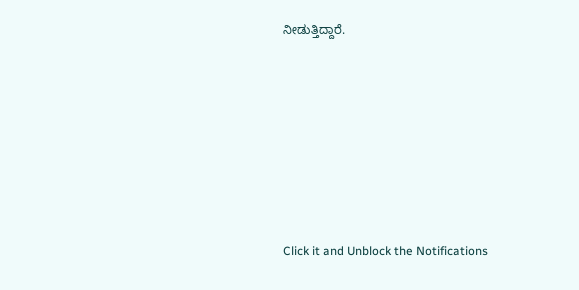ನೀಡುತ್ತಿದ್ದಾರೆ.












Click it and Unblock the Notifications